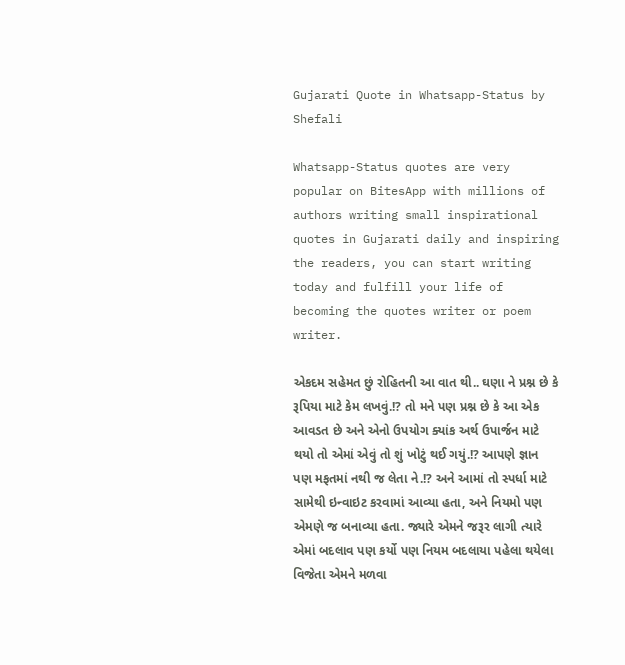Gujarati Quote in Whatsapp-Status by Shefali

Whatsapp-Status quotes are very popular on BitesApp with millions of authors writing small inspirational quotes in Gujarati daily and inspiring the readers, you can start writing today and fulfill your life of becoming the quotes writer or poem writer.

એકદમ સહેમત છું રોહિતની આ વાત થી.. ઘણા ને પ્રશ્ન છે કે રૂપિયા માટે કેમ લખવું.!? તો મને પણ પ્રશ્ન છે કે આ એક આવડત છે અને એનો ઉપયોગ ક્યાંક અર્થ ઉપાર્જન માટે થયો તો એમાં એવું તો શું ખોટું થઈ ગયું.!? આપણે જ્ઞાન પણ મફતમાં નથી જ લેતા ને.!? અને આમાં તો સ્પર્ધા માટે સામેથી ઇન્વાઇટ કરવામાં આવ્યા હતા, અને નિયમો પણ એમણે જ બનાવ્યા હતા. જ્યારે એમને જરૂર લાગી ત્યારે એમાં બદલાવ પણ કર્યો પણ નિયમ બદલાયા પહેલા થયેલા વિજેતા એમને મળવા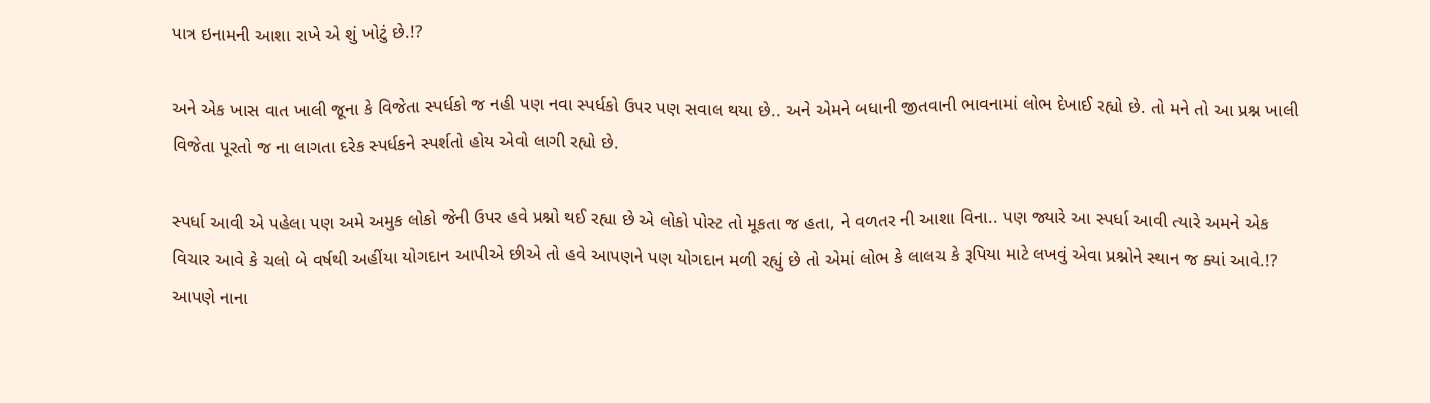પાત્ર ઇનામની આશા રાખે એ શું ખોટું છે.!?

અને એક ખાસ વાત ખાલી જૂના કે વિજેતા સ્પર્ધકો જ નહી પણ નવા સ્પર્ધકો ઉપર પણ સવાલ થયા છે.. અને એમને બધાની જીતવાની ભાવનામાં લોભ દેખાઈ રહ્યો છે. તો મને તો આ પ્રશ્ન ખાલી વિજેતા પૂરતો જ ના લાગતા દરેક સ્પર્ધકને સ્પર્શતો હોય એવો લાગી રહ્યો છે.

સ્પર્ધા આવી એ પહેલા પણ અમે અમુક લોકો જેની ઉપર હવે પ્રશ્નો થઈ રહ્યા છે એ લોકો પોસ્ટ તો મૂકતા જ હતા, ને વળતર ની આશા વિના.. પણ જ્યારે આ સ્પર્ધા આવી ત્યારે અમને એક વિચાર આવે કે ચલો બે વર્ષથી અહીંયા યોગદાન આપીએ છીએ તો હવે આપણને પણ યોગદાન મળી રહ્યું છે તો એમાં લોભ કે લાલચ કે રૂપિયા માટે લખવું એવા પ્રશ્નોને સ્થાન જ ક્યાં આવે.!? આપણે નાના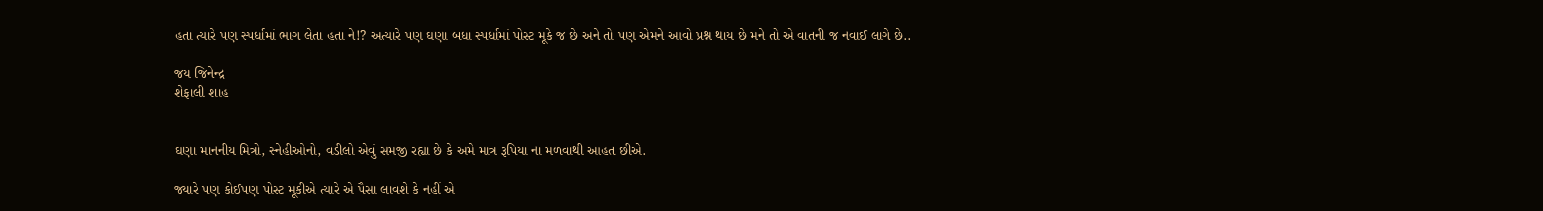હતા ત્યારે પણ સ્પર્ધામાં ભાગ લેતા હતા ને!? અત્યારે પણ ઘણા બધા સ્પર્ધામાં પોસ્ટ મૂકે જ છે અને તો પણ એમને આવો પ્રશ્ન થાય છે મને તો એ વાતની જ નવાઈ લાગે છે..

જય જિનેન્દ્ર
શેફાલી શાહ


ઘણા માનનીય મિત્રો, સ્નેહીઓનો, વડીલો એવું સમજી રહ્યા છે કે અમે માત્ર રૂપિયા ના મળવાથી આહત છીએ.

જ્યારે પણ કોઈપણ પોસ્ટ મૂકીએ ત્યારે એ પૈસા લાવશે કે નહીં એ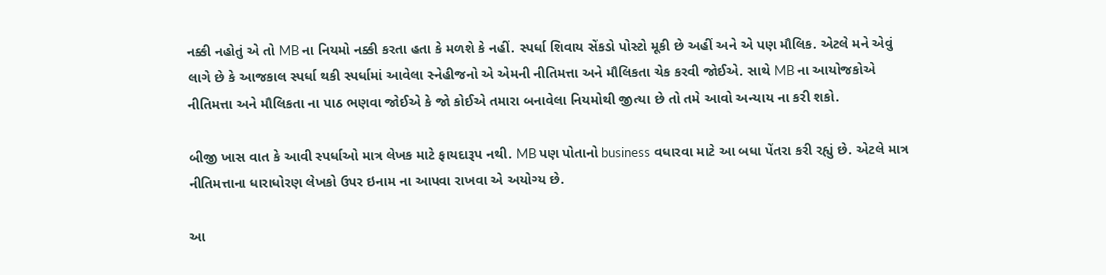નક્કી નહોતું એ તો MB ના નિયમો નક્કી કરતા હતા કે મળશે કે નહીં. સ્પર્ધા શિવાય સેંકડો પોસ્ટો મૂકી છે અહીં અને એ પણ મૌલિક. એટલે મને એવું લાગે છે કે આજકાલ સ્પર્ધા થકી સ્પર્ધામાં આવેલા સ્નેહીજનો એ એમની નીતિમત્તા અને મૌલિકતા ચેક કરવી જોઈએ. સાથે MB ના આયોજકોએ નીતિમત્તા અને મૌલિકતા ના પાઠ ભણવા જોઈએ કે જો કોઈએ તમારા બનાવેલા નિયમોથી જીત્યા છે તો તમે આવો અન્યાય ના કરી શકો.

બીજી ખાસ વાત કે આવી સ્પર્ધાઓ માત્ર લેખક માટે ફાયદારૂપ નથી. MB પણ પોતાનો business વધારવા માટે આ બધા પેંતરા કરી રહ્યું છે. એટલે માત્ર નીતિમત્તાના ધારાધોરણ લેખકો ઉપર ઇનામ ના આપવા રાખવા એ અયોગ્ય છે.

આ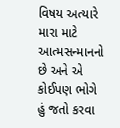વિષય અત્યારે મારા માટે આત્મસન્માનનો છે અને એ કોઈપણ ભોગે હું જતો કરવા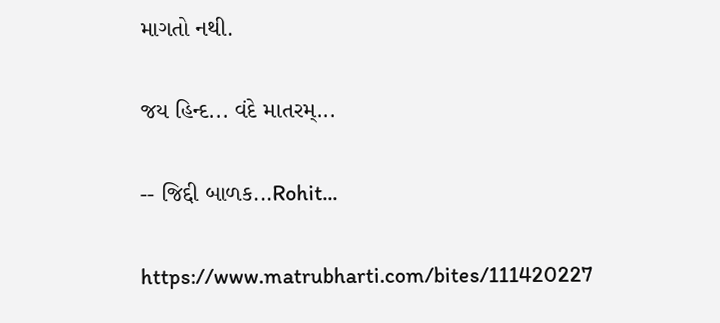માગતો નથી.

જય હિન્દ... વંદે માતરમ્...

-- જિદ્દી બાળક...Rohit...

https://www.matrubharti.com/bites/111420227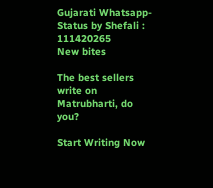Gujarati Whatsapp-Status by Shefali : 111420265
New bites

The best sellers write on Matrubharti, do you?

Start Writing Now